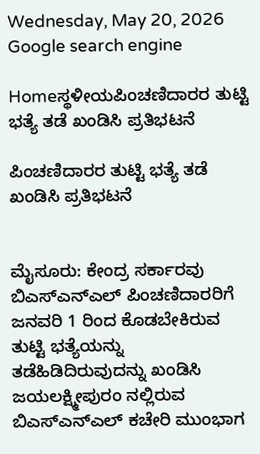Wednesday, May 20, 2026
Google search engine

Homeಸ್ಥಳೀಯಪಿಂಚಣಿದಾರರ ತುಟ್ಟಿ ಭತ್ಯೆ ತಡೆ ಖಂಡಿಸಿ ಪ್ರತಿಭಟನೆ

ಪಿಂಚಣಿದಾರರ ತುಟ್ಟಿ ಭತ್ಯೆ ತಡೆ ಖಂಡಿಸಿ ಪ್ರತಿಭಟನೆ


ಮೈಸೂರು: ಕೇಂದ್ರ ಸರ್ಕಾರವು ಬಿಎಸ್‌ಎನ್‌ಎಲ್ ಪಿಂಚಣಿದಾರರಿಗೆ ಜನವರಿ 1 ರಿಂದ ಕೊಡಬೇಕಿರುವ ತುಟ್ಟಿ ಭತ್ಯೆಯನ್ನು ತಡೆಹಿಡಿದಿರುವುದನ್ನು ಖಂಡಿಸಿ ಜಯಲಕ್ಷ್ಮೀಪುರಂ ನಲ್ಲಿರುವ ಬಿಎಸ್‌ಎನ್‌ಎಲ್ ಕಚೇರಿ ಮುಂಭಾಗ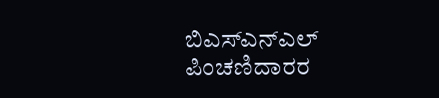ಬಿಎಸ್‌ಎನ್‌ಎಲ್ ಪಿಂಚಣಿದಾರರ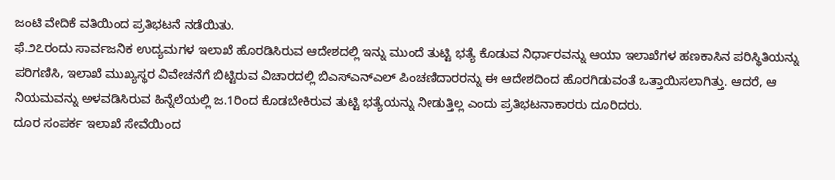ಜಂಟಿ ವೇದಿಕೆ ವತಿಯಿಂದ ಪ್ರತಿಭಟನೆ ನಡೆಯಿತು.
ಫೆ.೨೭ರಂದು ಸಾರ್ವಜನಿಕ ಉದ್ಯಮಗಳ ಇಲಾಖೆ ಹೊರಡಿಸಿರುವ ಆದೇಶದಲ್ಲಿ ಇನ್ನು ಮುಂದೆ ತುಟ್ಟಿ ಭತ್ಯೆ ಕೊಡುವ ನಿರ್ಧಾರವನ್ನು ಆಯಾ ಇಲಾಖೆಗಳ ಹಣಕಾಸಿನ ಪರಿಸ್ಥಿತಿಯನ್ನು ಪರಿಗಣಿಸಿ, ಇಲಾಖೆ ಮುಖ್ಯಸ್ಥರ ವಿವೇಚನೆಗೆ ಬಿಟ್ಟಿರುವ ವಿಚಾರದಲ್ಲಿ ಬಿಎಸ್‌ಎನ್‌ಎಲ್ ಪಿಂಚಣಿದಾರರನ್ನು ಈ ಆದೇಶದಿಂದ ಹೊರಗಿಡುವಂತೆ ಒತ್ತಾಯಿಸಲಾಗಿತ್ತು. ಆದರೆ, ಆ ನಿಯಮವನ್ನು ಅಳವಡಿಸಿರುವ ಹಿನ್ನೆಲೆಯಲ್ಲಿ ಜ.1ರಿಂದ ಕೊಡಬೇಕಿರುವ ತುಟ್ಟಿ ಭತ್ಯೆಯನ್ನು ನೀಡುತ್ತಿಲ್ಲ ಎಂದು ಪ್ರತಿಭಟನಾಕಾರರು ದೂರಿದರು.
ದೂರ ಸಂಪರ್ಕ ಇಲಾಖೆ ಸೇವೆಯಿಂದ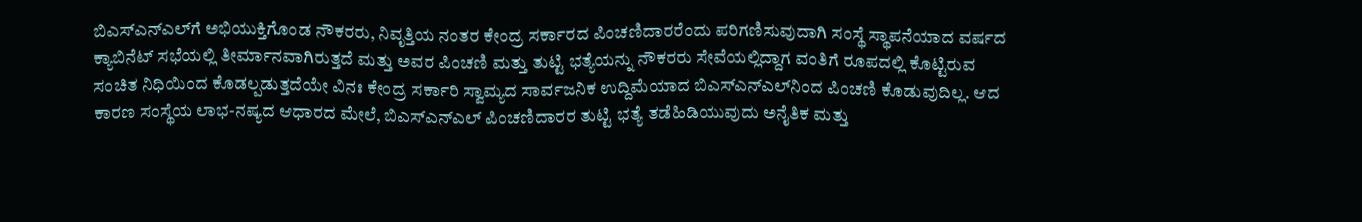ಬಿಎಸ್‌ಎನ್‌ಎಲ್‌ಗೆ ಅಭಿಯುಕ್ತಿಗೊಂಡ ನೌಕರರು, ನಿವೃತ್ತಿಯ ನಂತರ ಕೇಂದ್ರ ಸರ್ಕಾರದ ಪಿಂಚಣಿದಾರರೆಂದು ಪರಿಗಣಿಸುವುದಾಗಿ ಸಂಸ್ಥೆ ಸ್ಥಾಪನೆಯಾದ ವರ್ಷದ ಕ್ಯಾಬಿನೆಟ್ ಸಭೆಯಲ್ಲಿ ತೀರ್ಮಾನವಾಗಿರುತ್ತದೆ ಮತ್ತು ಅವರ ಪಿಂಚಣಿ ಮತ್ತು ತುಟ್ಟಿ ಭತ್ಯೆಯನ್ನು ನೌಕರರು ಸೇವೆಯಲ್ಲಿದ್ದಾಗ ವಂತಿಗೆ ರೂಪದಲ್ಲಿ ಕೊಟ್ಟಿರುವ ಸಂಚಿತ ನಿಧಿಯಿಂದ ಕೊಡಲ್ಪಡುತ್ತದೆಯೇ ವಿನಃ ಕೇಂದ್ರ ಸರ್ಕಾರಿ ಸ್ವಾಮ್ಯದ ಸಾರ್ವಜನಿಕ ಉದ್ದಿಮೆಯಾದ ಬಿಎಸ್‌ಎನ್‌ಎಲ್‌ನಿಂದ ಪಿಂಚಣಿ ಕೊಡುವುದಿಲ್ಲ. ಆದ ಕಾರಣ ಸಂಸ್ಥೆಯ ಲಾಭ-ನಷ್ಯದ ಆಧಾರದ ಮೇಲೆ, ಬಿಎಸ್‌ಎನ್‌ಎಲ್ ಪಿಂಚಣಿದಾರರ ತುಟ್ಟಿ ಭತ್ಯೆ ತಡೆಹಿಡಿಯುವುದು ಅನೈತಿಕ ಮತ್ತು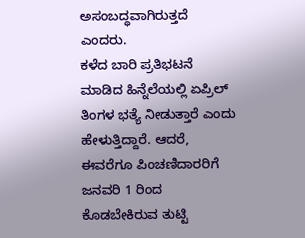ಅಸಂಬದ್ಧವಾಗಿರುತ್ತದೆ ಎಂದರು.
ಕಳೆದ ಬಾರಿ ಪ್ರತಿಭಟನೆ ಮಾಡಿದ ಹಿನ್ನೆಲೆಯಲ್ಲಿ ಏಪ್ರಿಲ್ ತಿಂಗಳ ಭತ್ಯೆ ನೀಡುತ್ತಾರೆ ಎಂದು ಹೇಳುತ್ತಿದ್ದಾರೆ. ಆದರೆ, ಈವರೆಗೂ ಪಿಂಚಣಿದಾರರಿಗೆ ಜನವರಿ 1 ರಿಂದ ಕೊಡಬೇಕಿರುವ ತುಟ್ಟಿ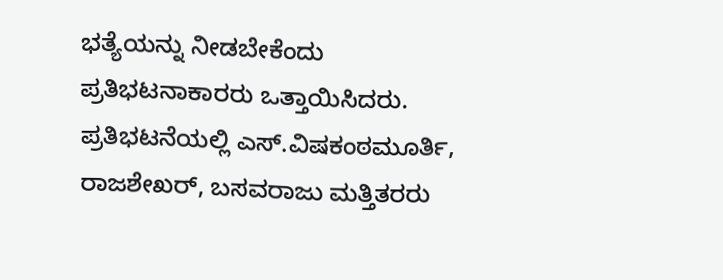ಭತ್ಯೆಯನ್ನು ನೀಡಬೇಕೆಂದು ಪ್ರತಿಭಟನಾಕಾರರು ಒತ್ತಾಯಿಸಿದರು.
ಪ್ರತಿಭಟನೆಯಲ್ಲಿ ಎಸ್.ವಿಷಕಂಠಮೂರ್ತಿ, ರಾಜಶೇಖರ್, ಬಸವರಾಜು ಮತ್ತಿತರರು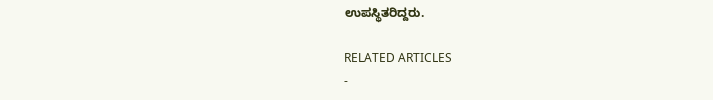ಉಪಸ್ಥಿತರಿದ್ದರು.

RELATED ARTICLES
-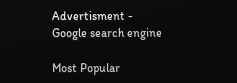Advertisment -
Google search engine

Most Popular